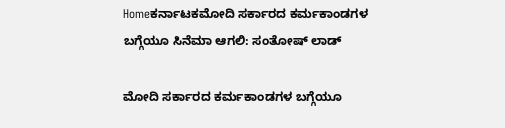Homeಕರ್ನಾಟಕಮೋದಿ ಸರ್ಕಾರದ ಕರ್ಮಕಾಂಡಗಳ ಬಗ್ಗೆಯೂ ಸಿನೆಮಾ ಆಗಲಿ: ಸಂತೋಷ್ ಲಾಡ್

ಮೋದಿ ಸರ್ಕಾರದ ಕರ್ಮಕಾಂಡಗಳ ಬಗ್ಗೆಯೂ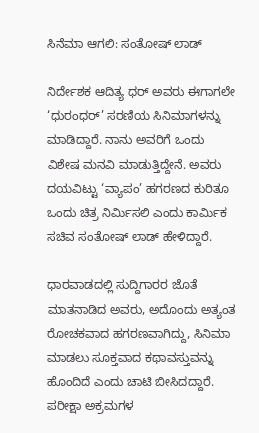ಸಿನೆಮಾ ಆಗಲಿ: ಸಂತೋಷ್ ಲಾಡ್

ನಿರ್ದೇಶಕ ಆದಿತ್ಯ ಧರ್ ಅವರು ಈಗಾಗಲೇ ‘ಧುರಂಧರ್’ ಸರಣಿಯ ಸಿನಿಮಾಗಳನ್ನು ಮಾಡಿದ್ದಾರೆ. ನಾನು ಅವರಿಗೆ ಒಂದು ವಿಶೇಷ ಮನವಿ ಮಾಡುತ್ತಿದ್ದೇನೆ. ಅವರು ದಯವಿಟ್ಟು ‘ವ್ಯಾಪಂ’ ಹಗರಣದ ಕುರಿತೂ ಒಂದು ಚಿತ್ರ ನಿರ್ಮಿಸಲಿ ಎಂದು ಕಾರ್ಮಿಕ ಸಚಿವ ಸಂತೋಷ್ ಲಾಡ್ ಹೇಳಿದ್ದಾರೆ.

ಧಾರವಾಡದಲ್ಲಿ ಸುದ್ದಿಗಾರರ ಜೊತೆ ಮಾತನಾಡಿದ ಅವರು, ಅದೊಂದು ಅತ್ಯಂತ ರೋಚಕವಾದ ಹಗರಣವಾಗಿದ್ದು, ಸಿನಿಮಾ ಮಾಡಲು ಸೂಕ್ತವಾದ ಕಥಾವಸ್ತುವನ್ನು ಹೊಂದಿದೆ ಎಂದು ಚಾಟಿ ಬೀಸಿದದ್ದಾರೆ. ಪರೀಕ್ಷಾ ಅಕ್ರಮಗಳ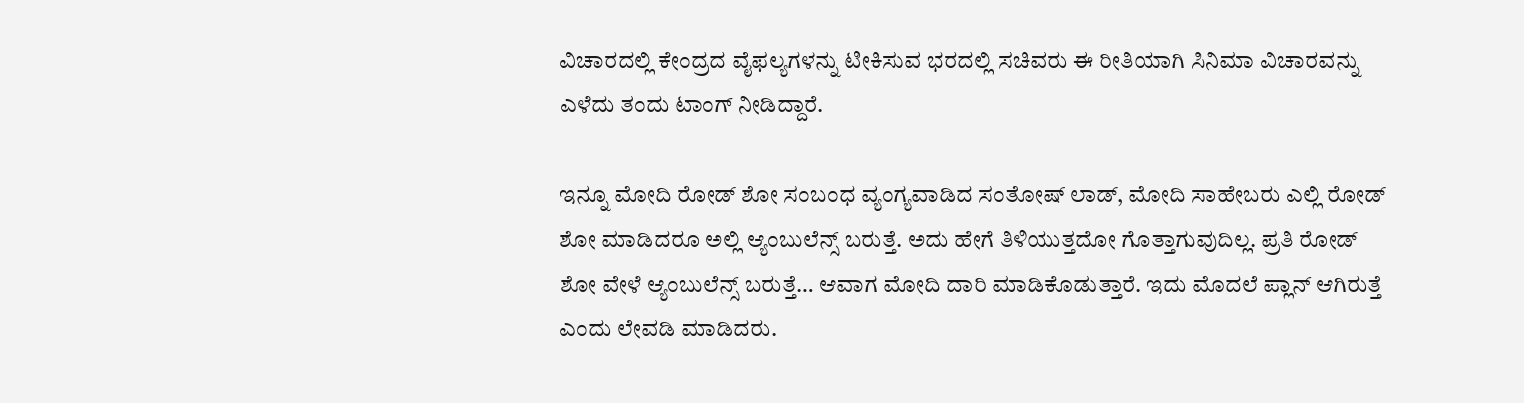ವಿಚಾರದಲ್ಲಿ ಕೇಂದ್ರದ ವೈಫಲ್ಯಗಳನ್ನು ಟೀಕಿಸುವ ಭರದಲ್ಲಿ ಸಚಿವರು ಈ ರೀತಿಯಾಗಿ ಸಿನಿಮಾ ವಿಚಾರವನ್ನು ಎಳೆದು ತಂದು ಟಾಂಗ್ ನೀಡಿದ್ದಾರೆ.

ಇನ್ನೂ ಮೋದಿ ರೋಡ್ ಶೋ ಸಂಬಂಧ ವ್ಯಂಗ್ಯವಾಡಿದ ಸಂತೋಷ್ ಲಾಡ್, ಮೋದಿ ಸಾಹೇಬರು ಎಲ್ಲಿ ರೋಡ್ ಶೋ ಮಾಡಿದರೂ ಅಲ್ಲಿ ಆ್ಯಂಬುಲೆನ್ಸ್ ಬರುತ್ತೆ. ಅದು ಹೇಗೆ ತಿಳಿಯುತ್ತದೋ ಗೊತ್ತಾಗುವುದಿಲ್ಲ. ಪ್ರತಿ ರೋಡ್ ಶೋ ವೇಳೆ ಆ್ಯಂಬುಲೆನ್ಸ್ ಬರುತ್ತೆ… ಆವಾಗ ಮೋದಿ ದಾರಿ ಮಾಡಿಕೊಡುತ್ತಾರೆ. ಇದು ಮೊದಲೆ ಪ್ಲಾನ್ ಆಗಿರುತ್ತೆ ಎಂದು ಲೇವಡಿ ಮಾಡಿದರು.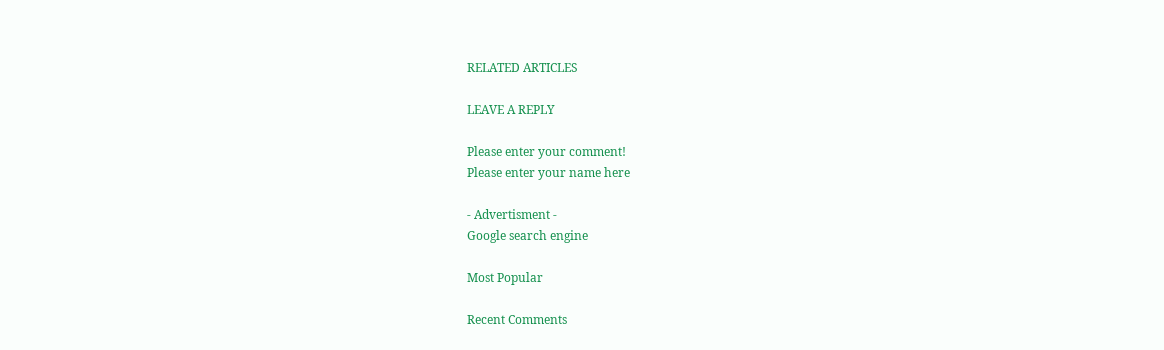RELATED ARTICLES

LEAVE A REPLY

Please enter your comment!
Please enter your name here

- Advertisment -
Google search engine

Most Popular

Recent Comments